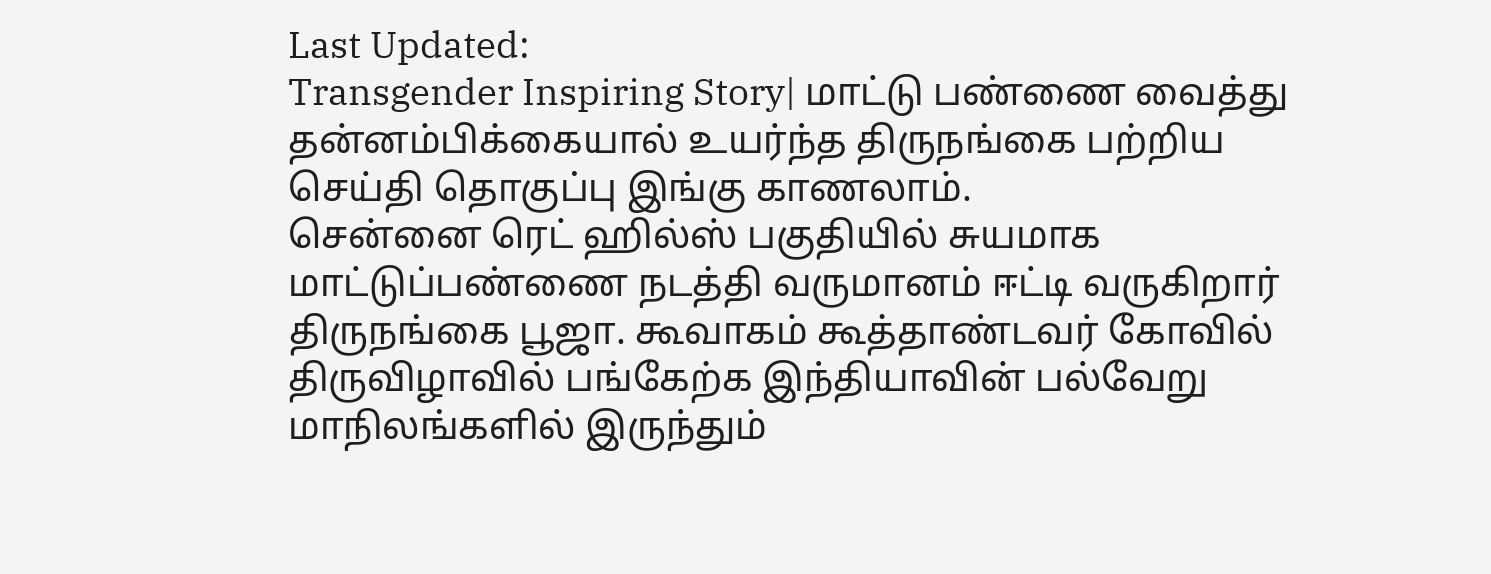Last Updated:
Transgender Inspiring Story| மாட்டு பண்ணை வைத்து தன்னம்பிக்கையால் உயர்ந்த திருநங்கை பற்றிய செய்தி தொகுப்பு இங்கு காணலாம்.
சென்னை ரெட் ஹில்ஸ் பகுதியில் சுயமாக மாட்டுப்பண்ணை நடத்தி வருமானம் ஈட்டி வருகிறார் திருநங்கை பூஜா. கூவாகம் கூத்தாண்டவர் கோவில் திருவிழாவில் பங்கேற்க இந்தியாவின் பல்வேறு மாநிலங்களில் இருந்தும்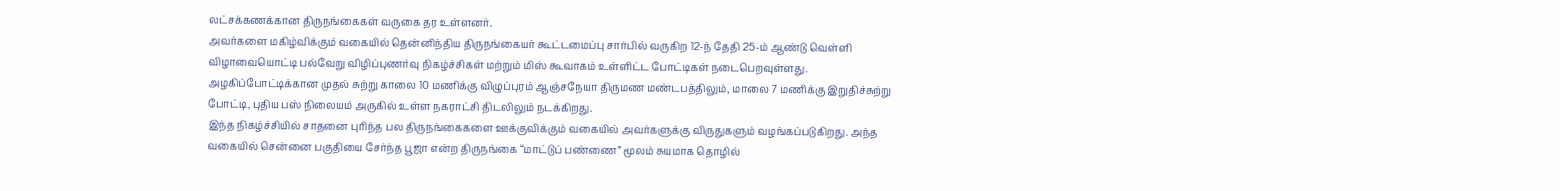லட்சக்கணக்கான திருநங்கைகள் வருகை தர உள்ளனர்.
அவர்களை மகிழ்விக்கும் வகையில் தென்னிந்திய திருநங்கையர் கூட்டமைப்பு சார்பில் வருகிற 12-ந் தேதி 25-ம் ஆண்டு வெள்ளி விழாவையொட்டி பல்வேறு விழிப்புணர்வு நிகழ்ச்சிகள் மற்றும் மிஸ் கூவாகம் உள்ளிட்ட போட்டிகள் நடைபெறவுள்ளது. அழகிப்போட்டிக்கான முதல் சுற்று காலை 10 மணிக்கு விழுப்புரம் ஆஞ்சநேயா திருமண மண்டபத்திலும், மாலை 7 மணிக்கு இறுதிச்சுற்று போட்டி, புதிய பஸ் நிலையம் அருகில் உள்ள நகராட்சி திடலிலும் நடக்கிறது.
இந்த நிகழ்ச்சியில் சாதனை புரிந்த பல திருநங்கைகளை ஊக்குவிக்கும் வகையில் அவர்களுக்கு விருதுகளும் வழங்கப்படுகிறது. அந்த வகையில் சென்னை பகுதியை சேர்ந்த பூஜா என்ற திருநங்கை “மாட்டுப் பண்ணை” மூலம் சுயமாக தொழில்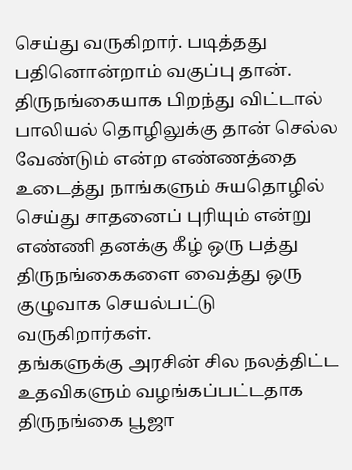செய்து வருகிறார். படித்தது பதினொன்றாம் வகுப்பு தான். திருநங்கையாக பிறந்து விட்டால் பாலியல் தொழிலுக்கு தான் செல்ல வேண்டும் என்ற எண்ணத்தை உடைத்து நாங்களும் சுயதொழில் செய்து சாதனைப் புரியும் என்று எண்ணி தனக்கு கீழ் ஒரு பத்து திருநங்கைகளை வைத்து ஒரு குழுவாக செயல்பட்டு வருகிறார்கள்.
தங்களுக்கு அரசின் சில நலத்திட்ட உதவிகளும் வழங்கப்பட்டதாக திருநங்கை பூஜா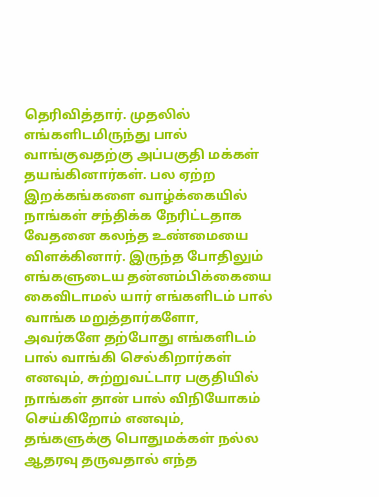தெரிவித்தார். முதலில் எங்களிடமிருந்து பால் வாங்குவதற்கு அப்பகுதி மக்கள் தயங்கினார்கள். பல ஏற்ற இறக்கங்களை வாழ்க்கையில் நாங்கள் சந்திக்க நேரிட்டதாக வேதனை கலந்த உண்மையை விளக்கினார். இருந்த போதிலும் எங்களுடைய தன்னம்பிக்கையை கைவிடாமல் யார் எங்களிடம் பால் வாங்க மறுத்தார்களோ, அவர்களே தற்போது எங்களிடம் பால் வாங்கி செல்கிறார்கள் எனவும், சுற்றுவட்டார பகுதியில் நாங்கள் தான் பால் விநியோகம் செய்கிறோம் எனவும், தங்களுக்கு பொதுமக்கள் நல்ல ஆதரவு தருவதால் எந்த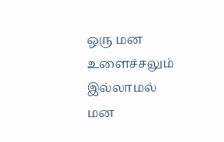ஒரு மன உளைச்சலும் இல்லாமல் மன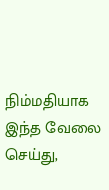நிம்மதியாக இந்த வேலை செய்து,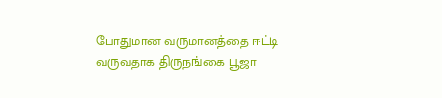போதுமான வருமானத்தை ஈட்டி வருவதாக திருநங்கை பூஜா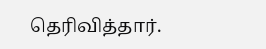தெரிவித்தார்.